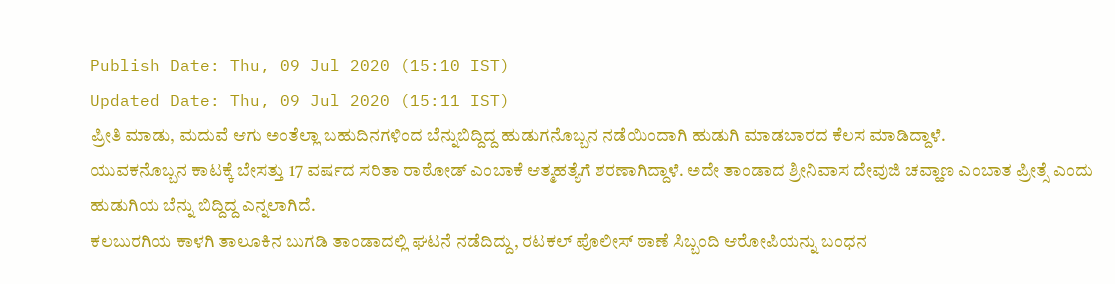Publish Date: Thu, 09 Jul 2020 (15:10 IST)
Updated Date: Thu, 09 Jul 2020 (15:11 IST)
ಪ್ರೀತಿ ಮಾಡು, ಮದುವೆ ಆಗು ಅಂತೆಲ್ಲಾ ಬಹುದಿನಗಳಿಂದ ಬೆನ್ನುಬಿದ್ದಿದ್ದ ಹುಡುಗನೊಬ್ಬನ ನಡೆಯಿಂದಾಗಿ ಹುಡುಗಿ ಮಾಡಬಾರದ ಕೆಲಸ ಮಾಡಿದ್ದಾಳೆ.
ಯುವಕನೊಬ್ಬನ ಕಾಟಕ್ಕೆ ಬೇಸತ್ತು 17 ವರ್ಷದ ಸರಿತಾ ರಾಠೋಡ್ ಎಂಬಾಕೆ ಆತ್ಮಹತ್ಯೆಗೆ ಶರಣಾಗಿದ್ದಾಳೆ. ಅದೇ ತಾಂಡಾದ ಶ್ರೀನಿವಾಸ ದೇವುಜಿ ಚವ್ಹಾಣ ಎಂಬಾತ ಪ್ರೀತ್ಸೆ ಎಂದು ಹುಡುಗಿಯ ಬೆನ್ನು ಬಿದ್ದಿದ್ದ ಎನ್ನಲಾಗಿದೆ.
ಕಲಬುರಗಿಯ ಕಾಳಗಿ ತಾಲೂಕಿನ ಬುಗಡಿ ತಾಂಡಾದಲ್ಲಿ ಘಟನೆ ನಡೆದಿದ್ದು, ರಟಕಲ್ ಪೊಲೀಸ್ ಠಾಣೆ ಸಿಬ್ಬಂದಿ ಆರೋಪಿಯನ್ನು ಬಂಧನ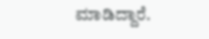ಮಾಡಿದ್ದಾರೆ.